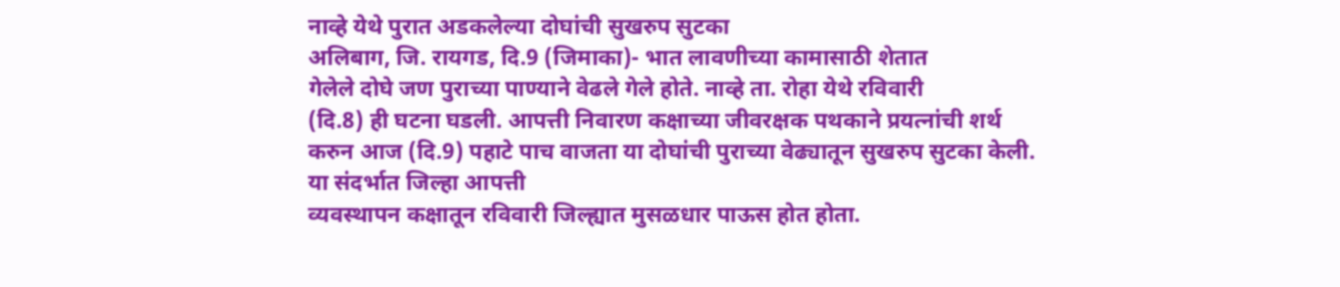नाव्हे येथे पुरात अडकलेल्या दोघांची सुखरुप सुटका
अलिबाग, जि. रायगड, दि.9 (जिमाका)- भात लावणीच्या कामासाठी शेतात
गेलेले दोघे जण पुराच्या पाण्याने वेढले गेले होते. नाव्हे ता. रोहा येथे रविवारी
(दि.8) ही घटना घडली. आपत्ती निवारण कक्षाच्या जीवरक्षक पथकाने प्रयत्नांची शर्थ
करुन आज (दि.9) पहाटे पाच वाजता या दोघांची पुराच्या वेढ्यातून सुखरुप सुटका केली.
या संदर्भात जिल्हा आपत्ती
व्यवस्थापन कक्षातून रविवारी जिल्ह्यात मुसळधार पाऊस होत होता.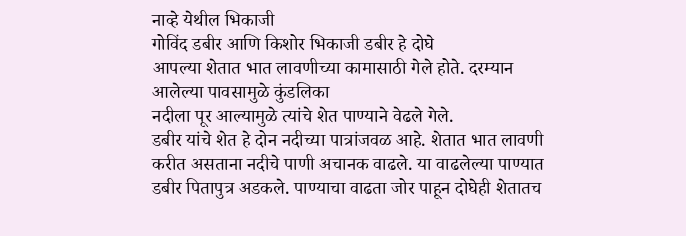नाव्हे येथील भिकाजी
गोविंद डबीर आणि किशोर भिकाजी डबीर हे दोघे
आपल्या शेतात भात लावणीच्या कामासाठी गेले होते. दरम्यान आलेल्या पावसामुळे कुंडलिका
नदीला पूर आल्यामुळे त्यांचे शेत पाण्याने वेढले गेले.
डबीर यांचे शेत हे दोन नदीच्या पात्रांजवळ आहे. शेतात भात लावणी करीत असताना नदीचे पाणी अचानक वाढले. या वाढलेल्या पाण्यात डबीर पितापुत्र अडकले. पाण्याचा वाढता जोर पाहून दोघेही शेतातच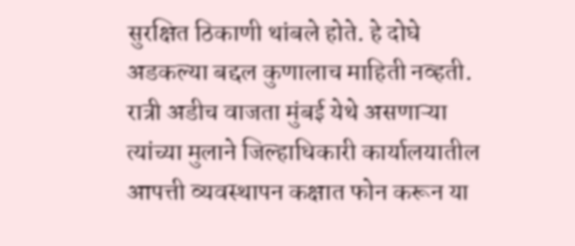सुरक्षित ठिकाणी थांबले होते. हे दोघे अडकल्या बद्दल कुणालाच माहिती नव्हती. रात्री अडीच वाजता मुंबई येथे असणाऱ्या त्यांच्या मुलाने जिल्हाधिकारी कार्यालयातील आपत्ती व्यवस्थापन कक्षात फोन करून या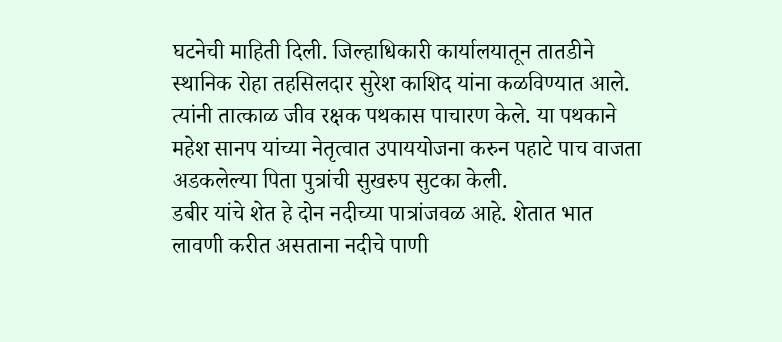घटनेची माहिती दिली. जिल्हाधिकारी कार्यालयातून तातडीने स्थानिक रोहा तहसिलदार सुरेश काशिद यांना कळविण्यात आले. त्यांनी तात्काळ जीव रक्षक पथकास पाचारण केले. या पथकाने महेश सानप यांच्या नेतृत्वात उपाययोजना करुन पहाटे पाच वाजता अडकलेल्या पिता पुत्रांची सुखरुप सुटका केली.
डबीर यांचे शेत हे दोन नदीच्या पात्रांजवळ आहे. शेतात भात लावणी करीत असताना नदीचे पाणी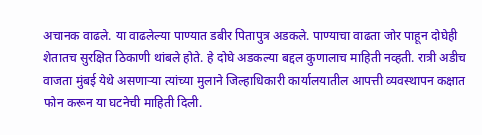अचानक वाढले. या वाढलेल्या पाण्यात डबीर पितापुत्र अडकले. पाण्याचा वाढता जोर पाहून दोघेही शेतातच सुरक्षित ठिकाणी थांबले होते. हे दोघे अडकल्या बद्दल कुणालाच माहिती नव्हती. रात्री अडीच वाजता मुंबई येथे असणाऱ्या त्यांच्या मुलाने जिल्हाधिकारी कार्यालयातील आपत्ती व्यवस्थापन कक्षात फोन करून या घटनेची माहिती दिली.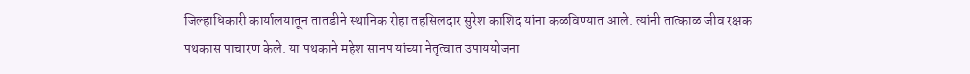जिल्हाधिकारी कार्यालयातून तातडीने स्थानिक रोहा तहसिलदार सुरेश काशिद यांना कळविण्यात आले. त्यांनी तात्काळ जीव रक्षक पथकास पाचारण केले. या पथकाने महेश सानप यांच्या नेतृत्वात उपाययोजना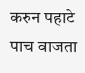करुन पहाटे पाच वाजता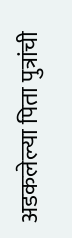अडकलेल्या पिता पुत्रांची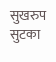सुखरुप सुटका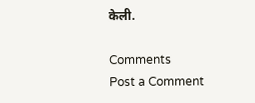केली.

Comments
Post a Comment